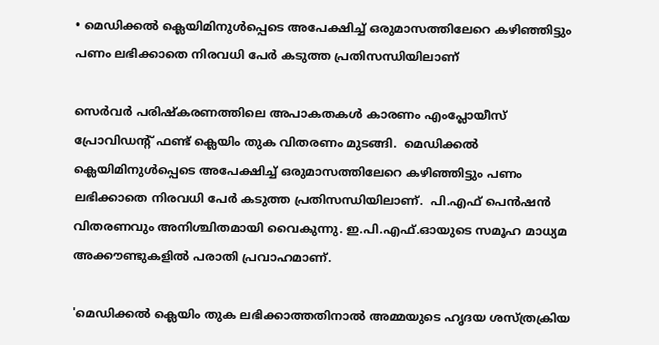• മെഡിക്കല്‍ ക്ലെയിമിനുള്‍പ്പെടെ അപേക്ഷിച്ച് ഒരുമാസത്തിലേറെ കഴിഞ്ഞിട്ടും പണം ലഭിക്കാതെ നിരവധി പേര്‍ കടുത്ത പ്രതിസന്ധിയിലാണ്

സെര്‍വര്‍ പരിഷ്കരണത്തിലെ അപാകതകള്‍ കാരണം എംപ്ലോയീസ് പ്രോവിഡന്‍റ് ഫണ്ട് ക്ലെയിം തുക വിതരണം മുടങ്ങി.  മെഡിക്കല്‍ ക്ലെയിമിനുള്‍പ്പെടെ അപേക്ഷിച്ച് ഒരുമാസത്തിലേറെ കഴിഞ്ഞിട്ടും പണം ലഭിക്കാതെ നിരവധി പേര്‍ കടുത്ത പ്രതിസന്ധിയിലാണ്.  പി.എഫ് പെന്‍ഷന്‍ വിതരണവും അനിശ്ചിതമായി വൈകുന്നു. ഇ.പി.എഫ്.ഓയുടെ സമൂഹ മാധ്യമ അക്കൗണ്ടുകളില്‍ പരാതി പ്രവാഹമാണ്.

'മെഡിക്കൽ ക്ലെയിം തുക ലഭിക്കാത്തതിനാല്‍ അമ്മയുടെ ഹൃദയ ശസ്ത്രക്രിയ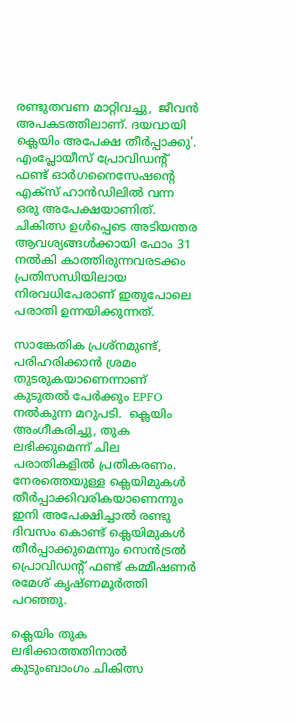രണ്ടുതവണ മാറ്റിവച്ചു,  ജീവൻ അപകടത്തിലാണ്. ദയവായി ക്ലെയിം അപേക്ഷ തീര്‍പ്പാക്കു'. എംപ്ലോയീസ് പ്രോവിഡന്റ് ഫണ്ട് ഓര്‍ഗനൈസേഷന്‍റെ എക്സ് ഹാന്‍ഡിലില്‍ വന്ന ഒരു അപേക്ഷയാണിത്.  ചികിത്സ ഉൾപ്പെടെ അടിയന്തര ആവശ്യങ്ങൾക്കായി ഫോം 31 നൽകി കാത്തിരുന്നവരടക്കം  പ്രതിസന്ധിയിലായ നിരവധിപേരാണ് ഇതുപോലെ പരാതി ഉന്നയിക്കുന്നത്.

സാങ്കേതിക പ്രശ്നമുണ്ട്,  പരിഹരിക്കാന്‍ ശ്രമം തുടരുകയാണെന്നാണ് കുടുതല്‍ പേര്‍ക്കും EPFO നല്‍കുന്ന മറുപടി.  ക്ലെയിം അംഗീകരിച്ചു, തുക ലഭിക്കുമെന്ന് ചില പരാതികളില്‍ പ്രതികരണം.  നേരത്തെയുള്ള ക്ലെയിമുകള്‍ തീര്‍പ്പാക്കിവരികയാണെന്നും ഇനി അപേക്ഷിച്ചാല്‍ രണ്ടു ദിവസം കൊണ്ട് ക്ലെയിമുകള്‍ തീര്‍പ്പാക്കുമെന്നും സെൻട്രൽ പ്രൊവിഡന്‍റ് ഫണ്ട് കമ്മീഷണർ രമേശ് കൃഷ്ണമൂർത്തി പറഞ്ഞു.

ക്ലെയിം തുക ലഭിക്കാത്തതിനാല്‍ കുടുംബാംഗം ചികിത്സ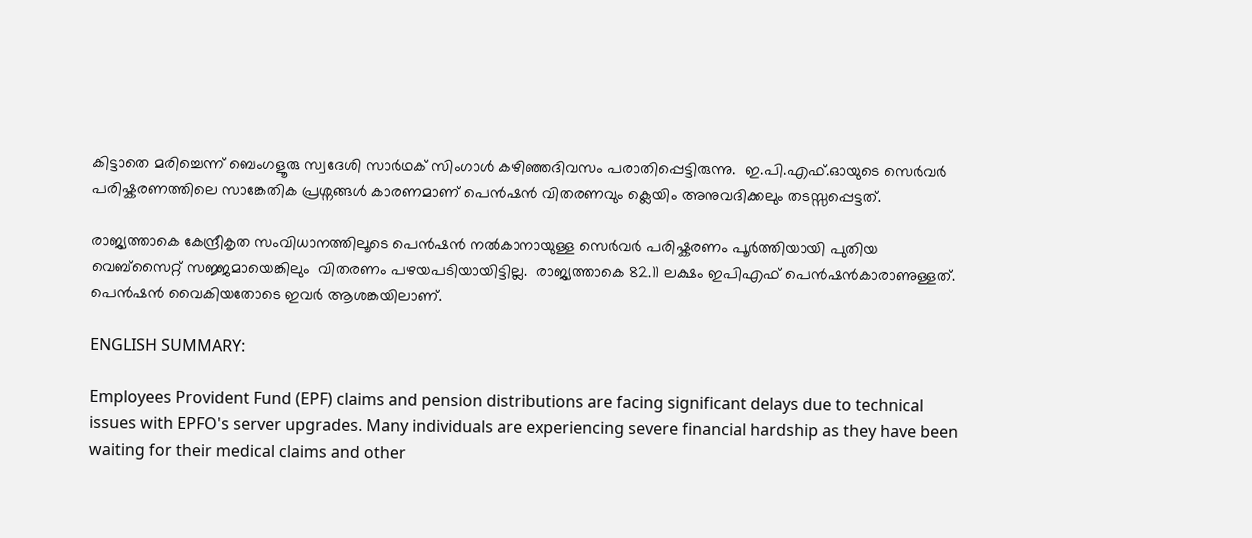കിട്ടാതെ മരിച്ചെന്ന് ബെംഗളൂരു സ്വദേശി സാർഥക് സിംഗാൾ കഴിഞ്ഞദിവസം പരാതിപ്പെട്ടിരുന്നു.  ഇ.പി.എഫ്.ഓയുടെ സെര്‍വര്‍ പരിഷ്കരണത്തിലെ സാങ്കേതിക പ്രശ്നങ്ങള്‍ കാരണമാണ് പെന്‍ഷന്‍ വിതരണവും ക്ലെയിം അനുവദിക്കലും തടസ്സപ്പെട്ടത്.

രാജ്യത്താകെ കേന്ദ്രീകൃത സംവിധാനത്തിലൂടെ പെന്‍ഷന്‍ നല്‍കാനായുള്ള സെർവർ പരിഷ്കരണം പൂര്‍ത്തിയായി പുതിയ വെബ്സൈറ്റ് സജ്ജമായെങ്കിലും  വിതരണം പഴയപടിയായിട്ടില്ല.  രാജ്യത്താകെ 82.11 ലക്ഷം ഇപിഎഫ് പെൻഷൻകാരാണുള്ളത്.  പെൻഷൻ‌ വൈകിയതോടെ ഇവര്‍ ആശങ്കയിലാണ്.

ENGLISH SUMMARY:

Employees Provident Fund (EPF) claims and pension distributions are facing significant delays due to technical issues with EPFO's server upgrades. Many individuals are experiencing severe financial hardship as they have been waiting for their medical claims and other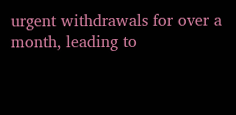urgent withdrawals for over a month, leading to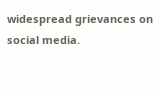widespread grievances on social media.